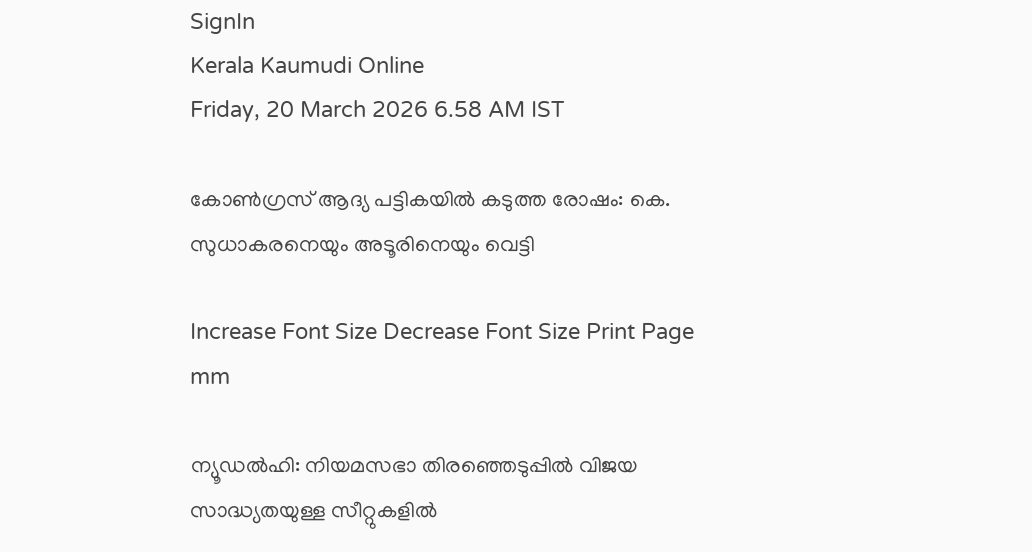SignIn
Kerala Kaumudi Online
Friday, 20 March 2026 6.58 AM IST

കോൺഗ്രസ് ആദ്യ പട്ടികയിൽ കടുത്ത രോഷം: കെ. സുധാകരനെയും അടൂരിനെയും വെട്ടി

Increase Font Size Decrease Font Size Print Page
mm

ന്യൂഡൽഹി: നിയമസഭാ തിരഞ്ഞെടുപ്പിൽ വിജയ സാദ്ധ്യതയുള്ള സീറ്റുകളിൽ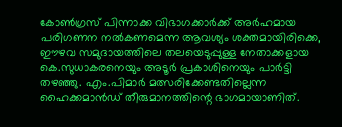കോൺഗ്രസ് പിന്നാക്ക വിഭാഗക്കാർക്ക് അർഹമായ പരിഗണന നൽകണമെന്ന ആവശ്യം ശക്തമായിരിക്കെ, ഈഴവ സമുദായത്തിലെ തലയെടുപ്പുള്ള നേതാക്കളായ കെ.സുധാകരനെയും അടൂർ പ്രകാശിനെയും പാർട്ടി തഴഞ്ഞു. എം.പിമാർ മത്സരിക്കേണ്ടതില്ലെന്ന ഹൈക്കമാൻഡ് തീരുമാനത്തിന്റെ ഭാഗമായാണിത്.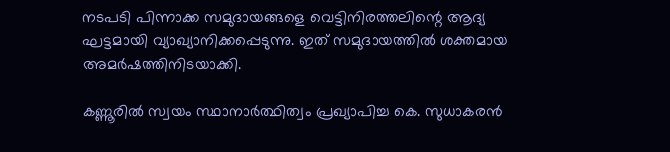നടപടി പിന്നാക്ക സമുദായങ്ങളെ വെട്ടിനിരത്തലിന്റെ ആദ്യ ഘട്ടമായി വ്യാഖ്യാനിക്കപ്പെടുന്നു. ഇത് സമുദായത്തിൽ ശക്തമായ അമർഷത്തിനിടയാക്കി.

കണ്ണൂരിൽ സ്വയം സ്ഥാനാർത്ഥിത്വം പ്രഖ്യാപിച്ച കെ. സുധാകരൻ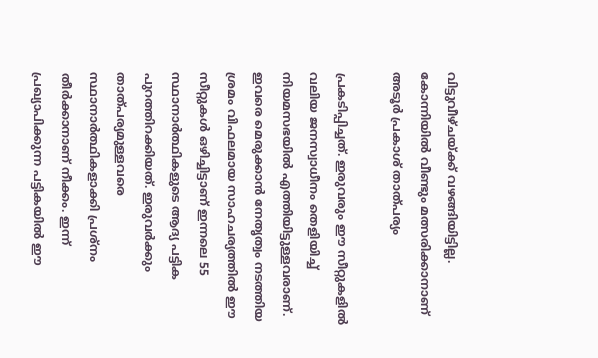വിട്ടുവീഴ്ചയ്ക്ക് വഴങ്ങിയിട്ടില്ല. കോന്നിയിൽ വീണ്ടും മത്സരിക്കാനാണ് അടൂർ പ്രകാശ് താത്പര്യം

പ്രകടിപ്പിച്ചത്. ഇരുവരും ഈ സീറ്റുകളിൽ വലിയ ജനസ്വാധീനം തെളിയിച്ച് നിയമസഭയിൽ എത്തിയിട്ടുള്ളവരാണ്. ഇവരെ മെരുക്കാൻ നേതൃത്വം നടത്തിയ ശ്രമം വിഫലമായ സാഹചര്യത്തിൽ ഈ സീറ്റുകൾ ഒഴിച്ചിട്ടാണ് ഇന്നലെ 55 സ്ഥാനാർത്ഥികളുടെ ആദ്യ പട്ടിക പുറത്തിറക്കിയത്. ഇരുവർക്കും താത്പര്യമുള്ളവരെ സ്ഥാനാർത്ഥികളാക്കി പ്രശ്നം തീർക്കാനാണ് നീക്കം. ഇന്ന് പ്രഖ്യാപിക്കുന്ന പട്ടികയിൽ ഈ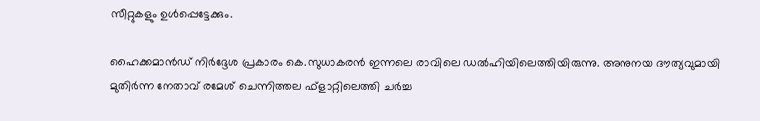സീറ്റുകളും ഉൾപ്പെട്ടേക്കും.

ഹൈക്കമാൻഡ് നിർദ്ദേശ പ്രകാരം കെ.സുധാകരൻ ഇന്നലെ രാവിലെ ഡൽഹിയിലെത്തിയിരുന്നു. അനുനയ ദൗത്യവുമായി മുതിർന്ന നേതാവ് രമേശ് ചെന്നിത്തല ഫ്ളാറ്റിലെത്തി ചർച്ച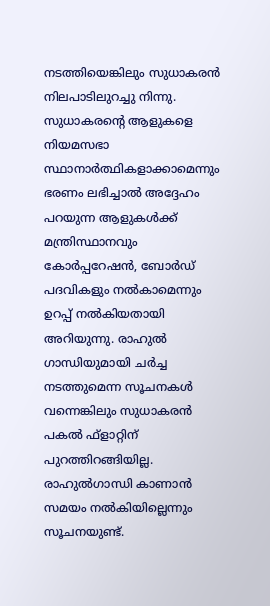നടത്തിയെങ്കിലും സുധാകരൻ നിലപാടിലുറച്ചു നിന്നു. സുധാകരന്റെ ആളുകളെ നിയമസഭാ സ്ഥാനാർത്ഥികളാക്കാമെന്നും ഭരണം ലഭിച്ചാൽ അദ്ദേഹം പറയുന്ന ആളുകൾക്ക് മന്ത്രിസ്ഥാനവും കോർപ്പറേഷൻ, ബോർഡ് പദവികളും നൽകാമെന്നും ഉറപ്പ് നൽകിയതായി അറിയുന്നു. രാഹുൽ ഗാന്ധിയുമായി ചർച്ച നടത്തുമെന്ന സൂചനകൾ വന്നെങ്കിലും സുധാകരൻ പകൽ ഫ്ളാറ്റിന് പുറത്തിറങ്ങിയില്ല. രാഹുൽഗാന്ധി കാണാൻ സമയം നൽകിയില്ലെന്നും സൂചനയുണ്ട്.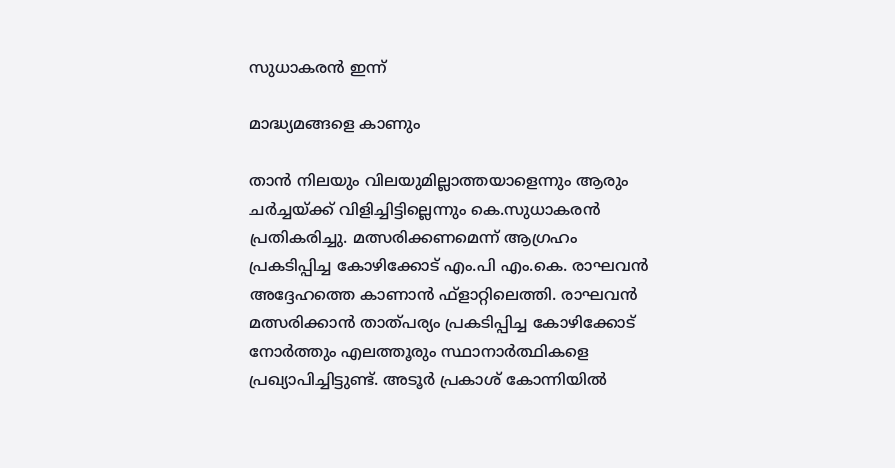സുധാകരൻ ഇന്ന്

മാദ്ധ്യമങ്ങളെ കാണും

താൻ നിലയും വിലയുമില്ലാത്തയാളെന്നും ആരും ചർച്ചയ്‌ക്ക് വിളിച്ചിട്ടില്ലെന്നും കെ.സുധാകരൻ പ്രതികരിച്ചു. മത്സരിക്കണമെന്ന് ആഗ്രഹം പ്രകടിപ്പിച്ച കോഴിക്കോട് എം.പി എം.കെ. രാഘവൻ അദ്ദേഹത്തെ കാണാൻ ഫ്ളാറ്റിലെത്തി. രാഘവൻ മത്സരിക്കാൻ താത്പര്യം പ്രകടിപ്പിച്ച കോഴിക്കോട് നോർത്തും എലത്തൂരും സ്ഥാനാർത്ഥികളെ പ്രഖ്യാപിച്ചിട്ടുണ്ട്. അടൂർ പ്രകാശ് കോന്നിയിൽ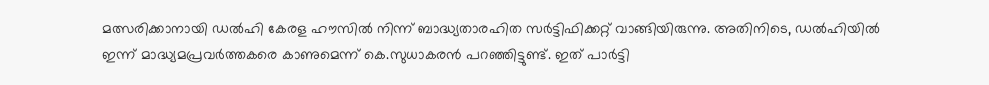മത്സരിക്കാനായി ഡൽഹി കേരള ഹൗസിൽ നിന്ന് ബാദ്ധ്യതാരഹിത സർട്ടിഫിക്കറ്റ് വാങ്ങിയിരുന്നു. അതിനിടെ, ഡൽഹിയിൽ ഇന്ന് മാദ്ധ്യമപ്രവർത്തകരെ കാണുമെന്ന് കെ.സുധാകരൻ പറഞ്ഞിട്ടുണ്ട്. ഇത് പാർട്ടി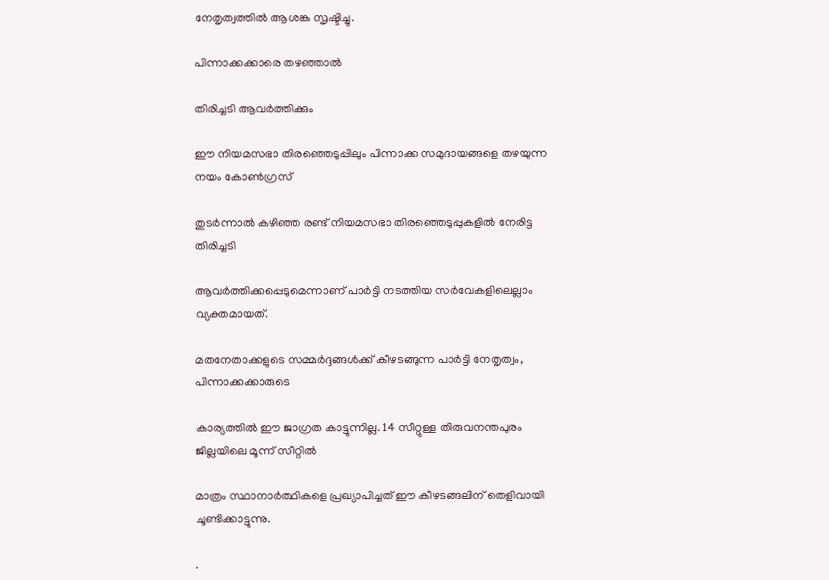നേതൃത്വത്തിൽ ആശങ്ക സൃഷ്ടിച്ചു.

പിന്നാക്കക്കാരെ തഴഞ്ഞാൽ

തിരിച്ചടി ആവർത്തിക്കും

ഈ നിയമസഭാ തിരഞ്ഞെടുപ്പിലും പിന്നാക്ക സമുദായങ്ങളെ തഴയുന്ന നയം കോൺഗ്രസ്

തുടർന്നാൽ കഴിഞ്ഞ രണ്ട് നിയമസഭാ തിരഞ്ഞെടുപ്പുകളിൽ നേരിട്ട തിരിച്ചടി

ആവർത്തിക്കപ്പെടുമെന്നാണ് പാർട്ടി നടത്തിയ സർവേകളിലെല്ലാം വ്യക്തമായത്.

മതനേതാക്കളുടെ സമ്മർദ്ദങ്ങൾക്ക് കീഴടങ്ങുന്ന പാർട്ടി നേതൃത്വം, പിന്നാക്കക്കാരുടെ

കാര്യത്തിൽ ഈ ജാഗ്രത കാട്ടുന്നില്ല. 14 സീറ്റുള്ള തിരുവനന്തപുരം ജില്ലയിലെ മൂന്ന് സീറ്റിൽ

മാത്രം സ്ഥാനാർത്ഥികളെ പ്രഖ്യാപിച്ചത് ഈ കീഴടങ്ങലിന് തെളിവായി ചൂണ്ടിക്കാട്ടുന്നു.

.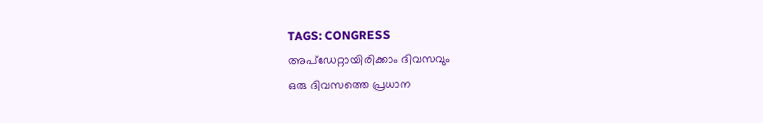TAGS: CONGRESS
അപ്ഡേറ്റായിരിക്കാം ദിവസവും
ഒരു ദിവസത്തെ പ്രധാന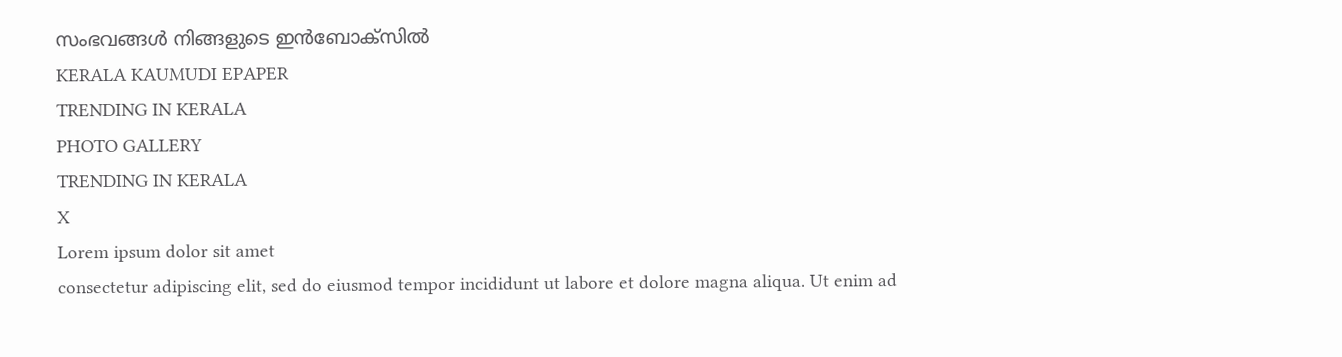സംഭവങ്ങൾ നിങ്ങളുടെ ഇൻബോക്സിൽ
KERALA KAUMUDI EPAPER
TRENDING IN KERALA
PHOTO GALLERY
TRENDING IN KERALA
X
Lorem ipsum dolor sit amet
consectetur adipiscing elit, sed do eiusmod tempor incididunt ut labore et dolore magna aliqua. Ut enim ad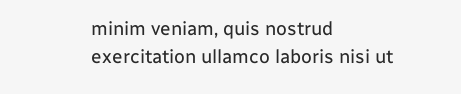minim veniam, quis nostrud exercitation ullamco laboris nisi ut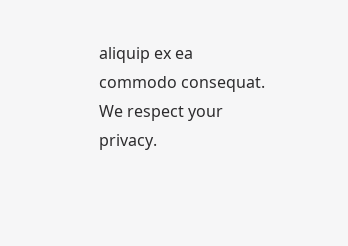aliquip ex ea commodo consequat.
We respect your privacy.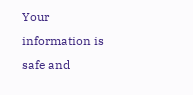Your information is safe and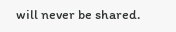will never be shared.